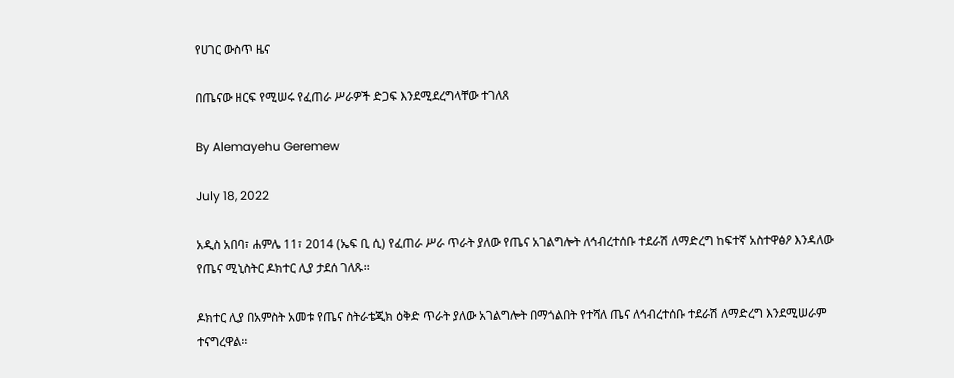የሀገር ውስጥ ዜና

በጤናው ዘርፍ የሚሠሩ የፈጠራ ሥራዎች ድጋፍ እንደሚደረግላቸው ተገለጸ

By Alemayehu Geremew

July 18, 2022

አዲስ አበባ፣ ሐምሌ 11፣ 2014 (ኤፍ ቢ ሲ) የፈጠራ ሥራ ጥራት ያለው የጤና አገልግሎት ለኅብረተሰቡ ተደራሽ ለማድረግ ከፍተኛ አስተዋፅዖ እንዳለው የጤና ሚኒስትር ዶክተር ሊያ ታደሰ ገለጹ፡፡

ዶክተር ሊያ በአምስት አመቱ የጤና ስትራቴጂክ ዕቅድ ጥራት ያለው አገልግሎት በማጎልበት የተሻለ ጤና ለኅብረተሰቡ ተደራሽ ለማድረግ እንደሚሠራም ተናግረዋል፡፡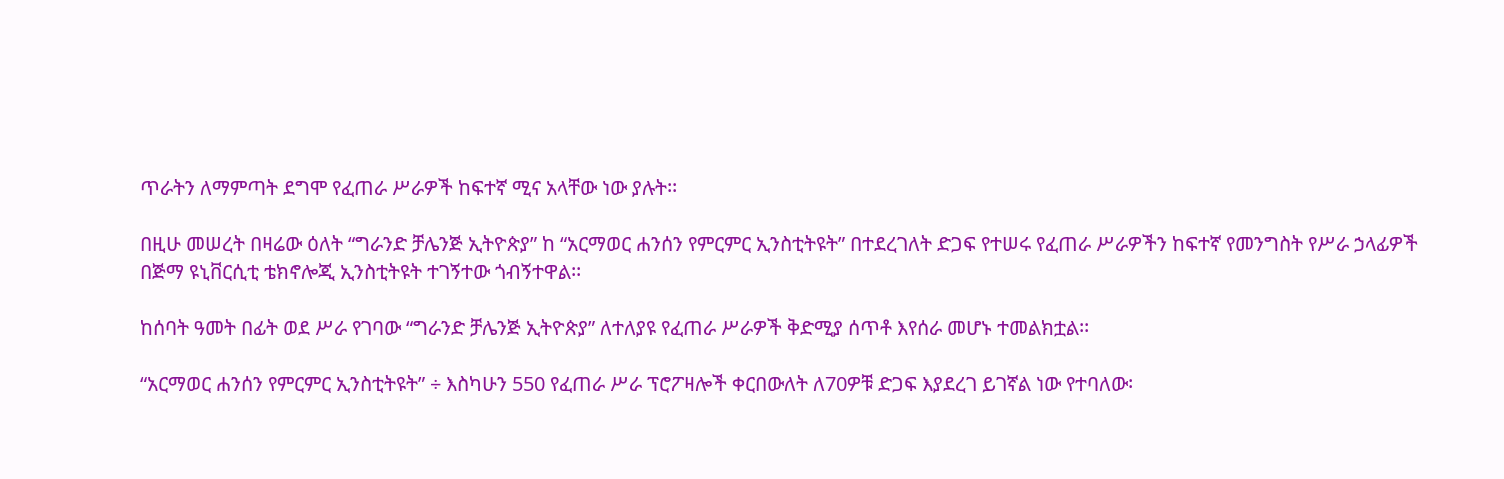ጥራትን ለማምጣት ደግሞ የፈጠራ ሥራዎች ከፍተኛ ሚና አላቸው ነው ያሉት፡፡

በዚሁ መሠረት በዛሬው ዕለት “ግራንድ ቻሌንጅ ኢትዮጵያ” ከ “አርማወር ሐንሰን የምርምር ኢንስቲትዩት” በተደረገለት ድጋፍ የተሠሩ የፈጠራ ሥራዎችን ከፍተኛ የመንግስት የሥራ ኃላፊዎች በጅማ ዩኒቨርሲቲ ቴክኖሎጂ ኢንስቲትዩት ተገኝተው ጎብኝተዋል፡፡

ከሰባት ዓመት በፊት ወደ ሥራ የገባው “ግራንድ ቻሌንጅ ኢትዮጵያ” ለተለያዩ የፈጠራ ሥራዎች ቅድሚያ ሰጥቶ እየሰራ መሆኑ ተመልክቷል፡፡

“አርማወር ሐንሰን የምርምር ኢንስቲትዩት” ÷ እስካሁን 550 የፈጠራ ሥራ ፕሮፖዛሎች ቀርበውለት ለ70ዎቹ ድጋፍ እያደረገ ይገኛል ነው የተባለው፡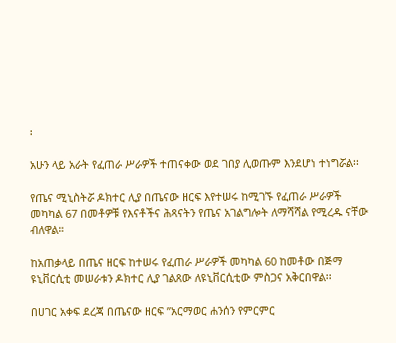፡

አሁን ላይ አራት የፈጠራ ሥራዎች ተጠናቀው ወደ ገበያ ሊወጡም እንደሆነ ተነግሯል፡፡

የጤና ሚኒስትሯ ዶክተር ሊያ በጤናው ዘርፍ እየተሠሩ ከሚገኙ የፈጠራ ሥራዎች መካካል 67 በመቶዎቹ የእናቶችና ሕጻናትን የጤና አገልግሎት ለማሻሻል የሚረዱ ናቸው ብለዋል።

ከአጠቃላይ በጤና ዘርፍ ከተሠሩ የፈጠራ ሥራዎች መካካል 60 ከመቶው በጅማ ዩኒቨርሲቲ መሠራቱን ዶክተር ሊያ ገልጸው ለዩኒቨርሲቲው ምስጋና አቅርበዋል፡፡

በሀገር አቀፍ ደረጃ በጤናው ዘርፍ ”አርማወር ሐንሰን የምርምር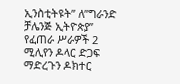ኢንስቲትዩት” ለ”ግራንድ ቻሌንጅ ኢትዮጵያ” የፈጠራ ሥራዎች 2 ሚሊየን ዶላር ድጋፍ ማድረጉን ዶክተር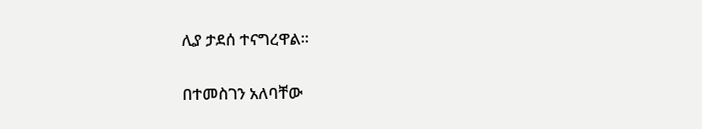ሊያ ታደሰ ተናግረዋል፡፡

በተመስገን አለባቸው